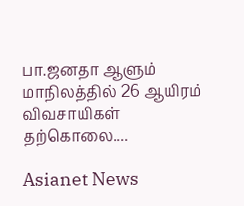பா.ஜனதா ஆளும் மாநிலத்தில் 26 ஆயிரம் விவசாயிகள் தற்கொலை....

Asianet News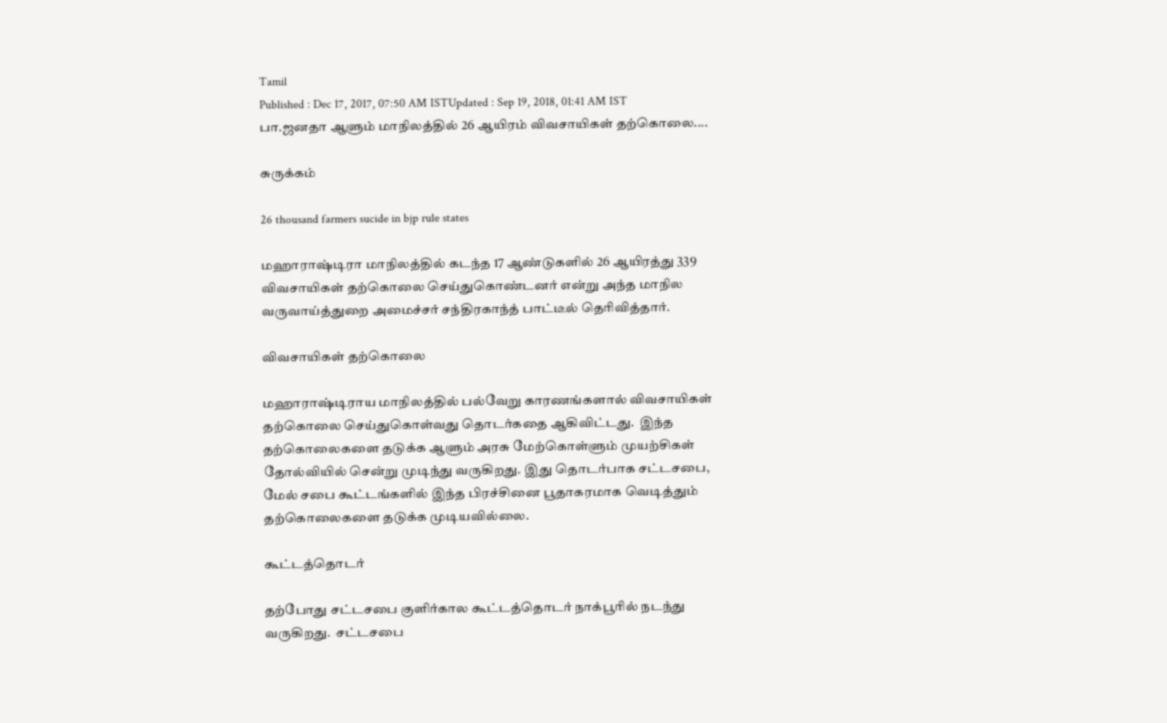Tamil
Published : Dec 17, 2017, 07:50 AM ISTUpdated : Sep 19, 2018, 01:41 AM IST
பா.ஜனதா ஆளும் மாநிலத்தில் 26 ஆயிரம் விவசாயிகள் தற்கொலை....

சுருக்கம்

26 thousand farmers sucide in bjp rule states

மஹாராஷ்டிரா மாநிலத்தில் கடந்த 17 ஆண்டுகளில் 26 ஆயிரத்து 339 விவசாயிகள் தற்கொலை செய்துகொண்டனர் என்று அந்த மாநில  வருவாய்த்துறை அமைச்சர் சந்திரகாந்த் பாட்டீல் தெரிவித்தார்.

விவசாயிகள் தற்கொலை

மஹாராஷ்டிராய மாநிலத்தில் பல்வேறு காரணங்களால் விவசாயிகள் தற்கொலை செய்துகொள்வது தொடர்கதை ஆகிவிட்டது.  இந்த தற்கொலைகளை தடுக்க ஆளும் அரசு மேற்கொள்ளும் முயற்சிகள் தோல்வியில் சென்று முடிந்து வருகிறது. இது தொடர்பாக சட்டசபை, மேல் சபை கூட்டங்களில் இந்த பிரச்சினை பூதாகரமாக வெடித்தும் தற்கொலைகளை தடுக்க முடியவில்லை.

கூட்டத்தொடர்

தற்போது சட்டசபை குளிர்கால கூட்டத்தொடர் நாக்பூரில் நடந்து வருகிறது.  சட்டசபை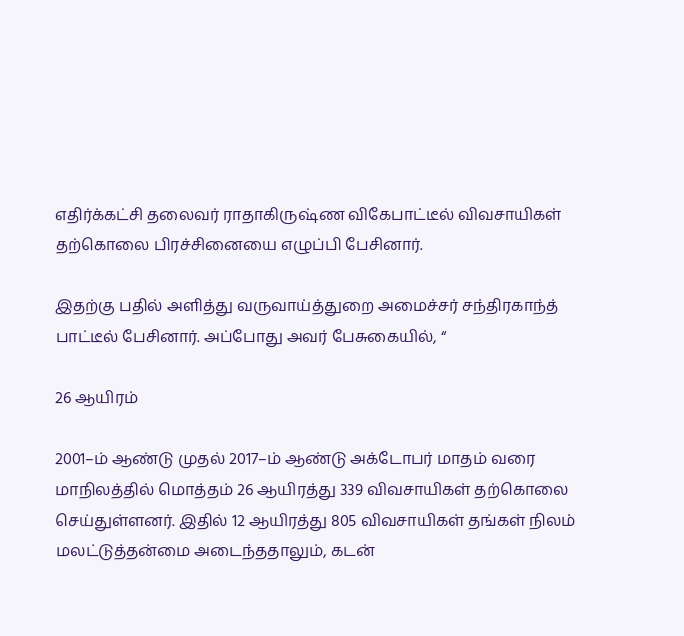எதிர்க்கட்சி தலைவர் ராதாகிருஷ்ண விகேபாட்டீல் விவசாயிகள் தற்கொலை பிரச்சினையை எழுப்பி பேசினார்.

இதற்கு பதில் அளித்து வருவாய்த்துறை அமைச்சர் சந்திரகாந்த் பாட்டீல் பேசினார். அப்போது அவர் பேசுகையில், “

26 ஆயிரம்

2001–ம் ஆண்டு முதல் 2017–ம் ஆண்டு அக்டோபர் மாதம் வரை மாநிலத்தில் மொத்தம் 26 ஆயிரத்து 339 விவசாயிகள் தற்கொலை செய்துள்ளனர். இதில் 12 ஆயிரத்து 805 விவசாயிகள் தங்கள் நிலம் மலட்டுத்தன்மை அடைந்ததாலும், கடன்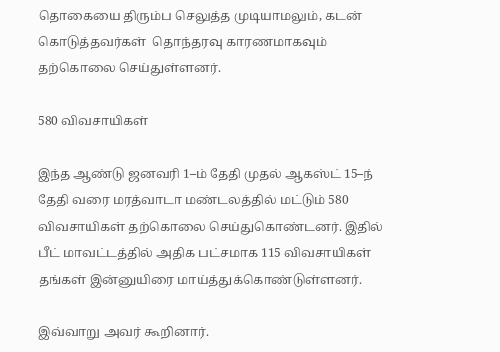தொகையை திரும்ப செலுத்த முடியாமலும், கடன் கொடுத்தவர்கள்  தொந்தரவு காரணமாகவும் தற்கொலை செய்துள்ளனர்.

580 விவசாயிகள்

இந்த ஆண்டு ஜனவரி 1–ம் தேதி முதல் ஆகஸ்ட் 15–ந் தேதி வரை மரத்வாடா மண்டலத்தில் மட்டும் 580 விவசாயிகள் தற்கொலை செய்துகொண்டனர். இதில் பீட் மாவட்டத்தில் அதிக பட்சமாக 115 விவசாயிகள் தங்கள் இன்னுயிரை மாய்த்துக்கொண்டுள்ளனர்.

இவ்வாறு அவர் கூறினார்.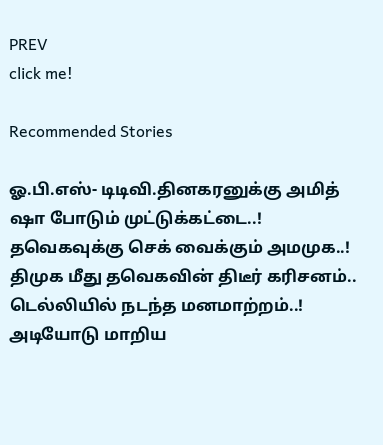PREV
click me!

Recommended Stories

ஓ.பி.எஸ்- டிடிவி.தினகரனுக்கு அமித் ஷா போடும் முட்டுக்கட்டை..! தவெகவுக்கு செக் வைக்கும் அமமுக..!
திமுக மீது தவெகவின் திடீர் கரிசனம்.. டெல்லியில் நடந்த மனமாற்றம்..! அடியோடு மாறிய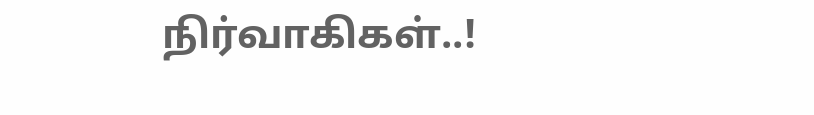நிர்வாகிகள்..!